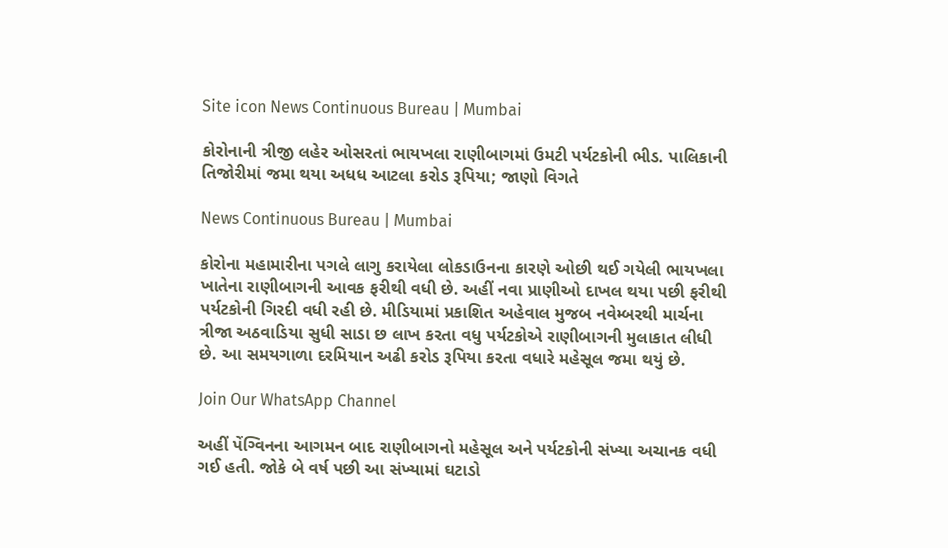Site icon News Continuous Bureau | Mumbai

કોરોનાની ત્રીજી લહેર ઓસરતાં ભાયખલા રાણીબાગમાં ઉમટી પર્યટકોની ભીડ. પાલિકાની તિજોરીમાં જમા થયા અધધ આટલા કરોડ રૂપિયા; જાણો વિગતે

News Continuous Bureau | Mumbai

કોરોના મહામારીના પગલે લાગુ કરાયેલા લોકડાઉનના કારણે ઓછી થઈ ગયેલી ભાયખલા ખાતેના રાણીબાગની આવક ફરીથી વધી છે. અહીં નવા પ્રાણીઓ દાખલ થયા પછી ફરીથી પર્યટકોની ગિરદી વધી રહી છે. મીડિયામાં પ્રકાશિત અહેવાલ મુજબ નવેમ્બરથી માર્ચના ત્રીજા અઠવાડિયા સુધી સાડા છ લાખ કરતા વધુ પર્યટકોએ રાણીબાગની મુલાકાત લીધી છે. આ સમયગાળા દરમિયાન અઢી કરોડ રૂપિયા કરતા વધારે મહેસૂલ જમા થયું છે.

Join Our WhatsApp Channel

અહીં પેંગ્વિનના આગમન બાદ રાણીબાગનો મહેસૂલ અને પર્યટકોની સંખ્યા અચાનક વધી ગઈ હતી. જોકે બે વર્ષ પછી આ સંખ્યામાં ઘટાડો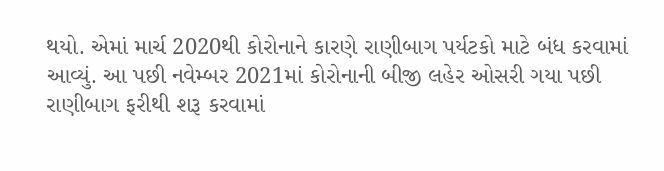થયો. એમાં માર્ચ 2020થી કોરોનાને કારણે રાણીબાગ પર્યટકો માટે બંધ કરવામાં આવ્યું. આ પછી નવેમ્બર 2021માં કોરોનાની બીજી લહેર ઓસરી ગયા પછી રાણીબાગ ફરીથી શરૂ કરવામાં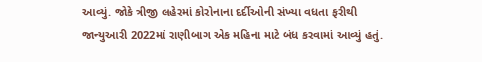આવ્યું. જોકે ત્રીજી લહેરમાં કોરોનાના દર્દીઓની સંખ્યા વધતા ફરીથી જાન્યુઆરી 2022માં રાણીબાગ એક મહિના માટે બંધ કરવામાં આવ્યું હતું.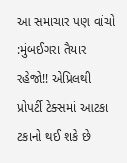આ સમાચાર પણ વાંચો :મુંબઈગરા તૈયાર રહેજો!! એપ્રિલથી પ્રોપર્ટી ટેક્સમાં આટકા ટકાનો થઈ શકે છે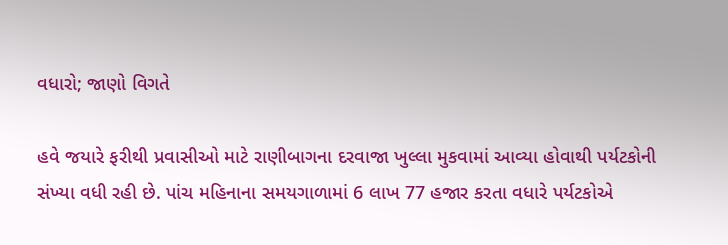વધારો; જાણો વિગતે

હવે જયારે ફરીથી પ્રવાસીઓ માટે રાણીબાગના દરવાજા ખુલ્લા મુકવામાં આવ્યા હોવાથી પર્યટકોની સંખ્યા વધી રહી છે. પાંચ મહિનાના સમયગાળામાં 6 લાખ 77 હજાર કરતા વધારે પર્યટકોએ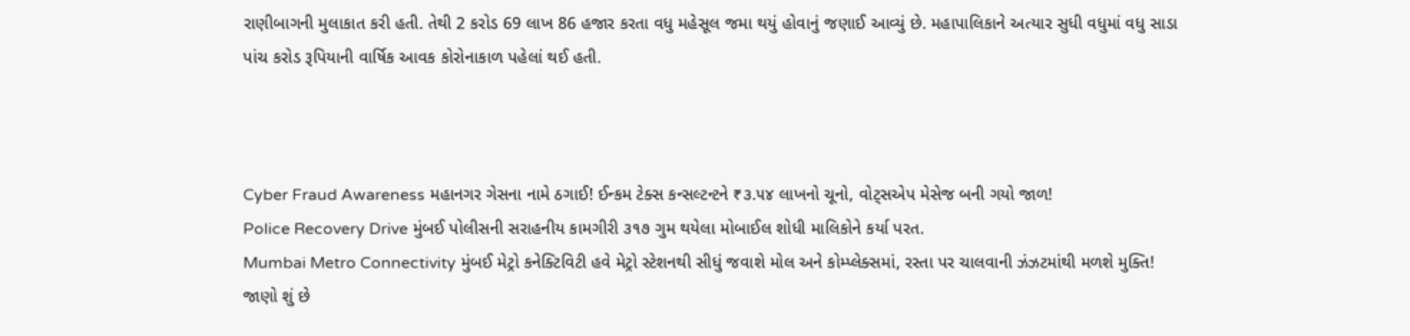રાણીબાગની મુલાકાત કરી હતી. તેથી 2 કરોડ 69 લાખ 86 હજાર કરતા વધુ મહેસૂલ જમા થયું હોવાનું જણાઈ આવ્યું છે. મહાપાલિકાને અત્યાર સુધી વધુમાં વધુ સાડા પાંચ કરોડ રૂપિયાની વાર્ષિક આવક કોરોનાકાળ પહેલાં થઈ હતી.



Cyber Fraud Awareness મહાનગર ગેસના નામે ઠગાઈ! ઈન્કમ ટેક્સ કન્સલ્ટન્ટને ₹૩.૫૪ લાખનો ચૂનો, વોટ્સએપ મેસેજ બની ગયો જાળ!
Police Recovery Drive મુંબઈ પોલીસની સરાહનીય કામગીરી ૩૧૭ ગુમ થયેલા મોબાઈલ શોધી માલિકોને કર્યા પરત.
Mumbai Metro Connectivity મુંબઈ મેટ્રો કનેક્ટિવિટી હવે મેટ્રો સ્ટેશનથી સીધું જવાશે મોલ અને કોમ્પ્લેક્સમાં, રસ્તા પર ચાલવાની ઝંઝટમાંથી મળશે મુક્તિ! જાણો શું છે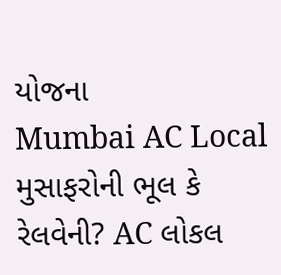યોજના
Mumbai AC Local મુસાફરોની ભૂલ કે રેલવેની? AC લોકલ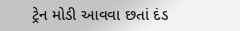ટ્રેન મોડી આવવા છતાં દંડ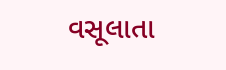વસૂલાતા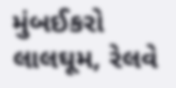મુંબઈકરો લાલઘૂમ, રેલવે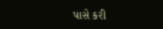પાસે કરી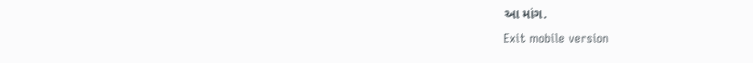આ માંગ.
Exit mobile version